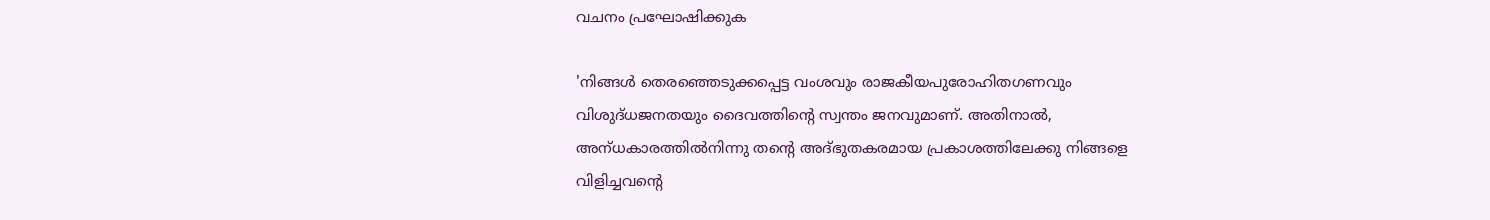വചനം പ്രഘോഷിക്കുക

'നിങ്ങള്‍ തെരഞ്ഞെടുക്കപ്പെട്ട വംശവും രാജകീയപുരോഹിതഗണവും വിശുദ്‌ധജനതയും ദൈവത്തിന്റെ സ്വന്തം ജനവുമാണ്‌. അതിനാല്‍, അന്‌ധകാരത്തില്‍നിന്നു തന്റെ അദ്‌ഭുതകരമായ പ്രകാശത്തിലേക്കു നിങ്ങളെ വിളിച്ചവന്റെ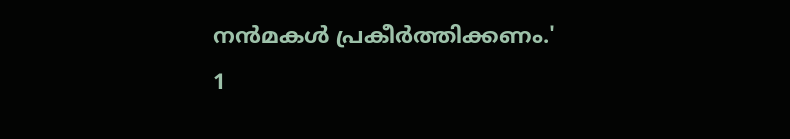നന്‍മകള്‍ പ്രകീര്‍ത്തിക്കണം.'
1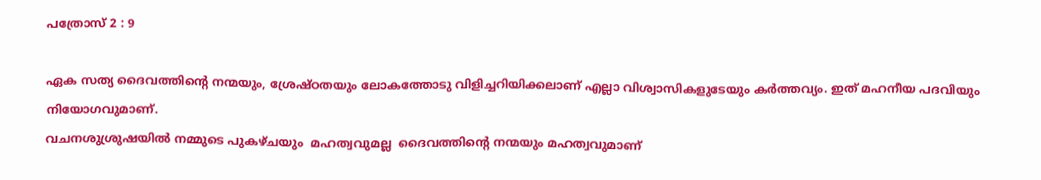പത്രോസ് 2 : 9

ഏക സത്യ ദൈവത്തിന്റെ നന്മയും, ശ്രേഷ്ഠതയും ലോകത്തോടു വിളിച്ചറിയിക്കലാണ് എല്ലാ വിശ്വാസികളുടേയും കർത്തവ്യം. ഇത്‌ മഹനീയ പദവിയും നിയോഗവുമാണ്.
വചനശുശ്രുഷയിൽ നമ്മുടെ പുകഴ്ചയും  മഹത്വവുമല്ല  ദൈവത്തിന്റെ നന്മയും മഹത്വവുമാണ്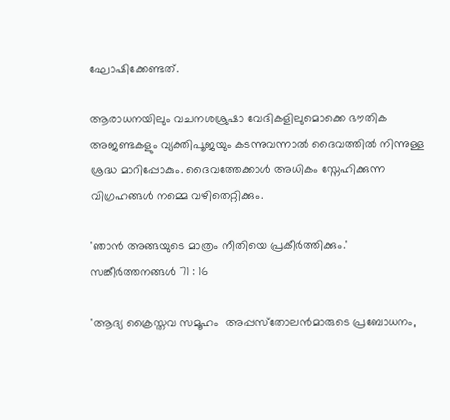ഘോഷിക്കേണ്ടത്.

ആരാധനയിലും വചനശശ്രുഷാ വേദികളിലുമൊക്കെ ഭൗതിക അജണ്ടകളും വ്യക്തിപൂജയും കടന്നുവന്നാൽ ദൈവത്തിൽ നിന്നുള്ള ശ്രദ്ധ മാറിപ്പോകും. ദൈവത്തേക്കാൾ അധികം സ്നേഹിക്കുന്ന വിഗ്രഹങ്ങൾ നമ്മെ വഴിതെറ്റിക്കും.

'ഞാന്‍ അങ്ങയുടെ മാത്രം നീതിയെ പ്രകീര്‍ത്തിക്കും.'
സങ്കീര്‍ത്തനങ്ങള്‍ 71 : 16

'ആദ്യ ക്രൈസ്തവ സമൂഹം  അപ്പസ്‌തോലന്‍മാരുടെ പ്രബോധനം,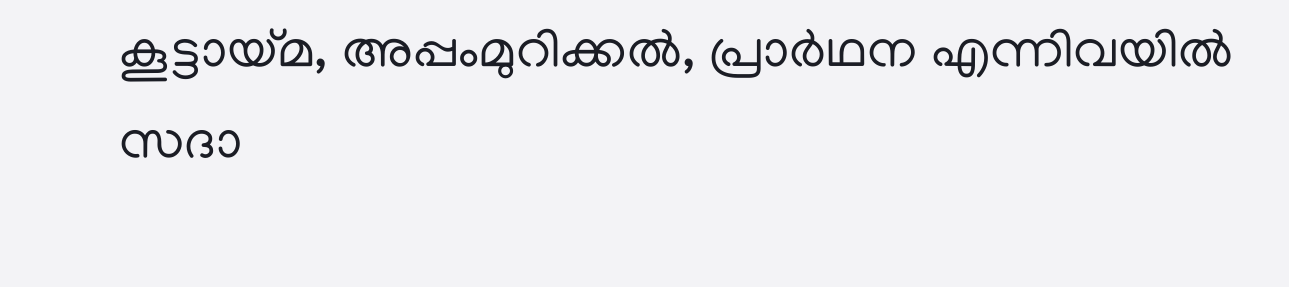കൂട്ടായ്‌മ, അപ്പംമുറിക്കല്‍, പ്രാര്‍ഥന എന്നിവയില്‍ സദാ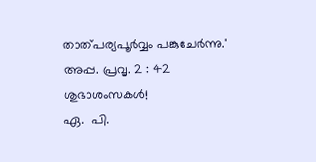താത്‌പര്യപൂര്‍വ്വം പങ്കുചേര്‍ന്നു.'
അപ്പ. പ്രവൃ. 2 : 42
ശുഭാശംസകൾ!
ഏ.  പി.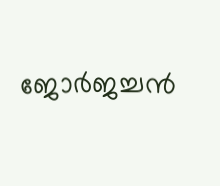ജോർജച്ചൻ